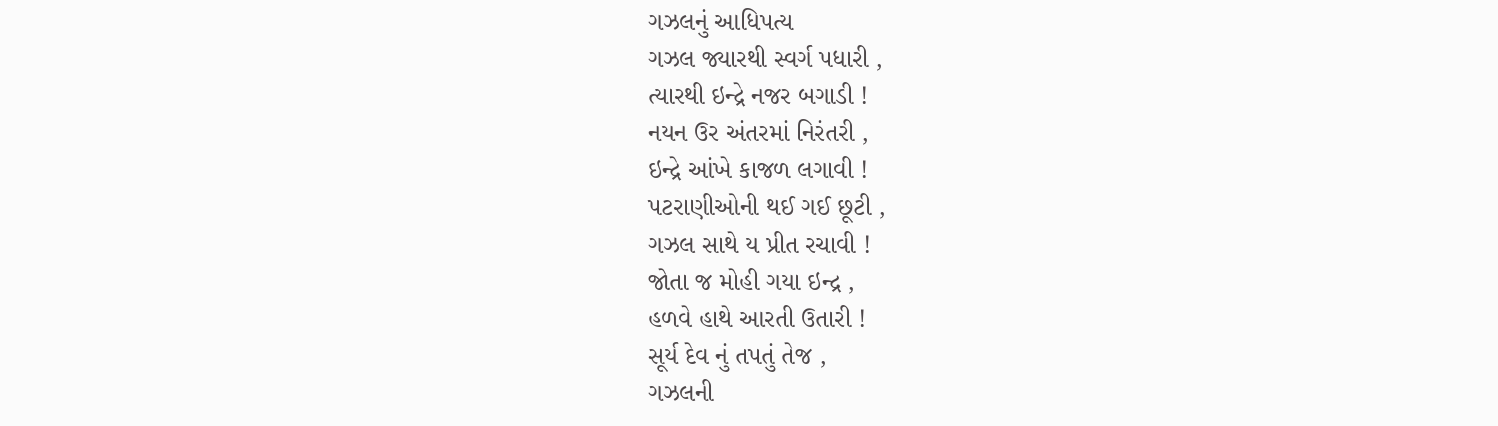ગઝલનું આધિપત્ય
ગઝલ જ્યારથી સ્વર્ગ પધારી ,
ત્યારથી ઇન્દ્રે નજર બગાડી !
નયન ઉર અંતરમાં નિરંતરી ,
ઇન્દ્રે આંખે કાજળ લગાવી !
પટરાણીઓની થઈ ગઈ છૂટી ,
ગઝલ સાથે ય પ્રીત રચાવી !
જોતા જ મોહી ગયા ઇન્દ્ર ,
હળવે હાથે આરતી ઉતારી !
સૂર્ય દેવ નું તપતું તેજ ,
ગઝલની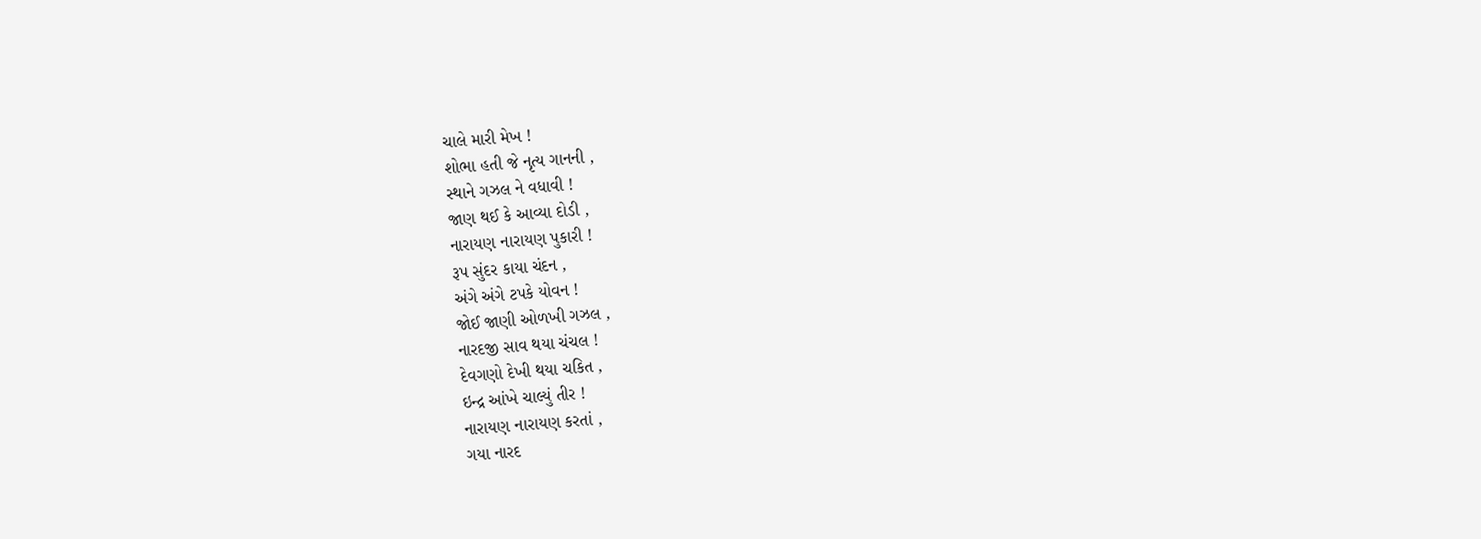ચાલે મારી મેખ !
શોભા હતી જે નૃત્ય ગાનની ,
સ્થાને ગઝલ ને વધાવી !
જાણ થઈ કે આવ્યા દોડી ,
નારાયણ નારાયણ પુકારી !
રૂપ સુંદર કાયા ચંદન ,
અંગે અંગે ટપકે યોવન !
જોઈ જાણી ઓળખી ગઝલ ,
નારદજી સાવ થયા ચંચલ !
દેવગણો દેખી થયા ચકિત ,
ઇન્દ્ર આંખે ચાલ્યું તીર !
નારાયણ નારાયણ કરતાં ,
ગયા નારદ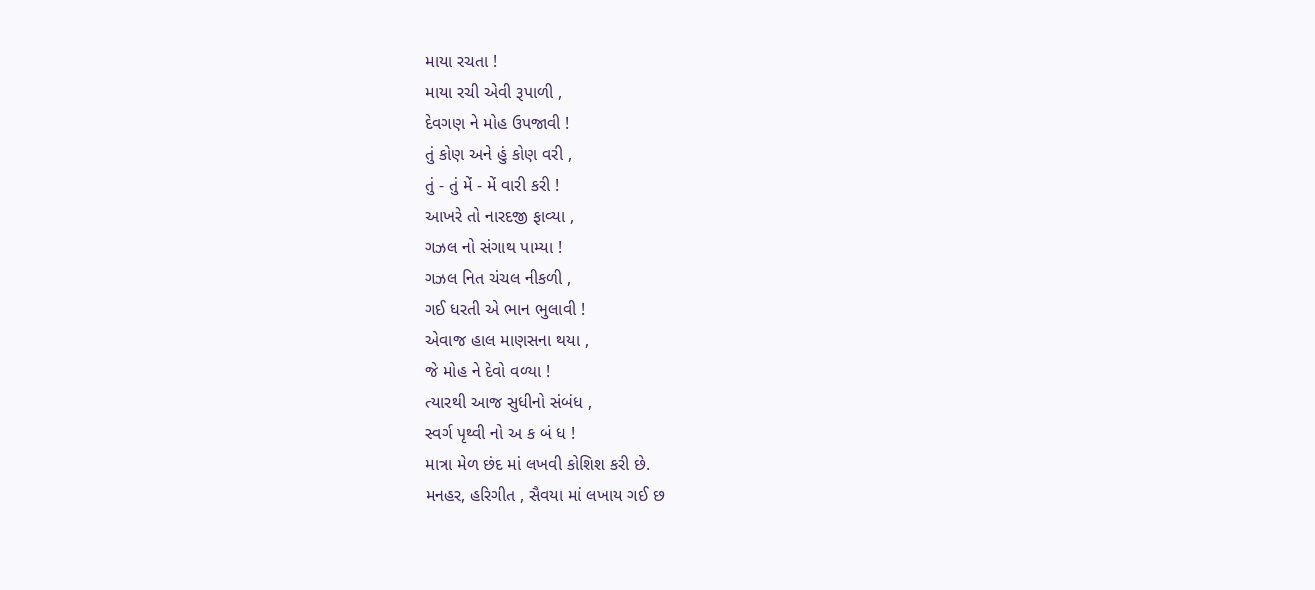માયા રચતા !
માયા રચી એવી રૂપાળી ,
દેવગણ ને મોહ ઉપજાવી !
તું કોણ અને હું કોણ વરી ,
તું - તું મેં - મેં વારી કરી !
આખરે તો નારદજી ફાવ્યા ,
ગઝલ નો સંગાથ પામ્યા !
ગઝલ નિત ચંચલ નીકળી ,
ગઈ ધરતી એ ભાન ભુલાવી !
એવાજ હાલ માણસના થયા ,
જે મોહ ને દેવો વળ્યા !
ત્યારથી આજ સુધીનો સંબંધ ,
સ્વર્ગ પૃથ્વી નો અ ક બં ધ !
માત્રા મેળ છંદ માં લખવી કોશિશ કરી છે.
મનહર, હરિગીત , સૈવયા માં લખાય ગઈ છ